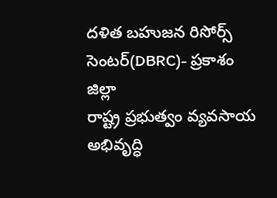దళిత బహుజన రిసోర్స్ సెంటర్(DBRC)- ప్రకాశం జిల్లా
రాష్ట్ర ప్రభుత్వం వ్యవసాయ అభివృద్ధి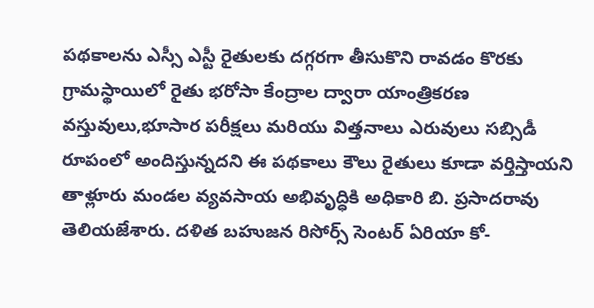పథకాలను ఎస్సీ ఎస్టీ రైతులకు దగ్గరగా తీసుకొని రావడం కొరకు గ్రామస్థాయిలో రైతు భరోసా కేంద్రాల ద్వారా యాంత్రికరణ వస్తువులు,భూసార పరీక్షలు మరియు విత్తనాలు ఎరువులు సబ్సిడీ రూపంలో అందిస్తున్నదని ఈ పథకాలు కౌలు రైతులు కూడా వర్తిస్తాయని తాళ్లూరు మండల వ్యవసాయ అభివృద్ధికి అధికారి బి. ప్రసాదరావు తెలియజేశారు. దళిత బహుజన రిసోర్స్ సెంటర్ ఏరియా కో-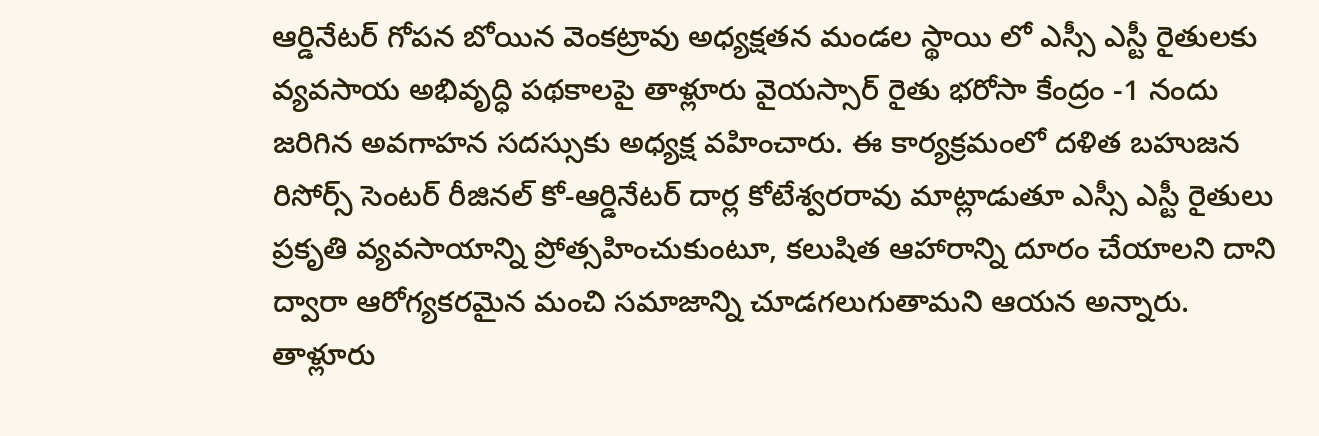ఆర్డినేటర్ గోపన బోయిన వెంకట్రావు అధ్యక్షతన మండల స్థాయి లో ఎస్సీ ఎస్టీ రైతులకు వ్యవసాయ అభివృద్ధి పథకాలపై తాళ్లూరు వైయస్సార్ రైతు భరోసా కేంద్రం -1 నందు జరిగిన అవగాహన సదస్సుకు అధ్యక్ష వహించారు. ఈ కార్యక్రమంలో దళిత బహుజన రిసోర్స్ సెంటర్ రీజినల్ కో-ఆర్డినేటర్ దార్ల కోటేశ్వరరావు మాట్లాడుతూ ఎస్సీ ఎస్టీ రైతులు ప్రకృతి వ్యవసాయాన్ని ప్రోత్సహించుకుంటూ, కలుషిత ఆహారాన్ని దూరం చేయాలని దాని ద్వారా ఆరోగ్యకరమైన మంచి సమాజాన్ని చూడగలుగుతామని ఆయన అన్నారు. తాళ్లూరు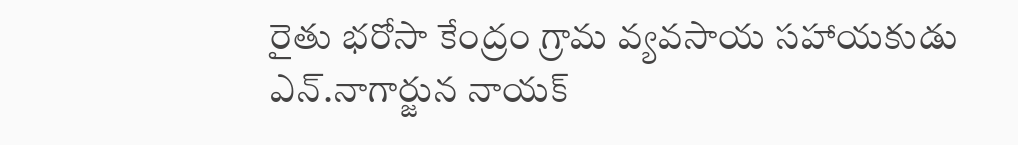రైతు భరోసా కేంద్రం గ్రామ వ్యవసాయ సహాయకుడు ఎన్.నాగార్జున నాయక్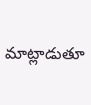మాట్లాడుతూ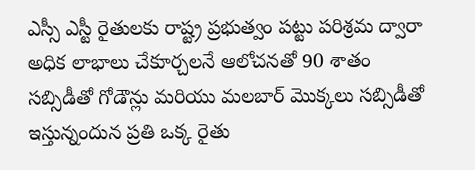ఎస్సీ ఎస్టీ రైతులకు రాష్ట్ర ప్రభుత్వం పట్టు పరిశ్రమ ద్వారా అధిక లాభాలు చేకూర్చలనే ఆలోచనతో 90 శాతం సబ్సిడీతో గోడౌన్లు మరియు మలబార్ మొక్కలు సబ్సిడీతో ఇస్తున్నందున ప్రతి ఒక్క రైతు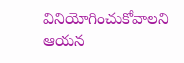వినియోగించుకోవాలని ఆయన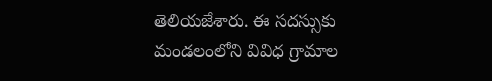తెలియజేశారు. ఈ సదస్సుకు మండలంలోని వివిధ గ్రామాల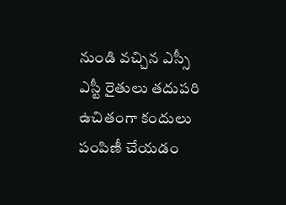నుండి వచ్చిన ఎస్సీ ఎస్టీ రైతులు తదుపరి ఉచితంగా కందులు పంపిణీ చేయడం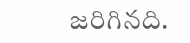జరిగినది.